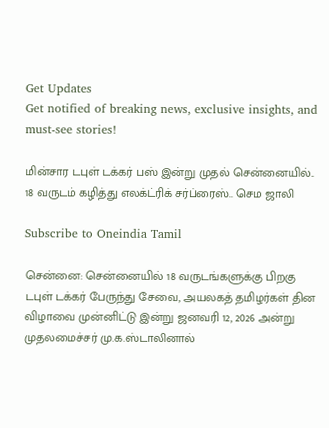Get Updates
Get notified of breaking news, exclusive insights, and must-see stories!

மின்சார டபுள் டக்கர் பஸ் இன்று முதல் சென்னையில்.. 18 வருடம் கழித்து எலக்ட்ரிக் சர்ப்ரைஸ்.. செம ஜாலி

Subscribe to Oneindia Tamil

சென்னை: சென்னையில் 18 வருடங்களுக்கு பிறகு டபுள் டக்கர் பேருந்து சேவை, அயலகத் தமிழர்கள் தின விழாவை முன்னிட்டு இன்று ஜனவரி 12, 2026 அன்று முதலமைச்சர் மு.க.ஸ்டாலினால்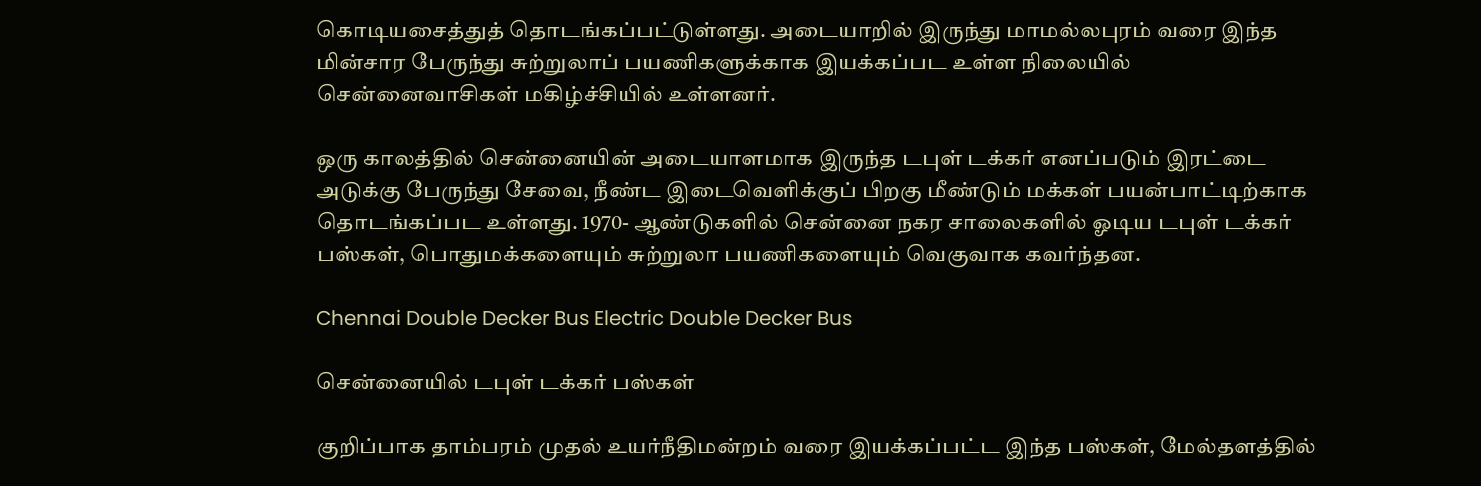கொடியசைத்துத் தொடங்கப்பட்டுள்ளது. அடையாறில் இருந்து மாமல்லபுரம் வரை இந்த மின்சார பேருந்து சுற்றுலாப் பயணிகளுக்காக இயக்கப்பட உள்ள நிலையில் சென்னைவாசிகள் மகிழ்ச்சியில் உள்ளனர்.

ஒரு காலத்தில் சென்னையின் அடையாளமாக இருந்த டபுள் டக்கர் எனப்படும் இரட்டை அடுக்கு பேருந்து சேவை, நீண்ட இடைவெளிக்குப் பிறகு மீண்டும் மக்கள் பயன்பாட்டிற்காக தொடங்கப்பட உள்ளது. 1970- ஆண்டுகளில் சென்னை நகர சாலைகளில் ஓடிய டபுள் டக்கர் பஸ்கள், பொதுமக்களையும் சுற்றுலா பயணிகளையும் வெகுவாக கவர்ந்தன.

Chennai Double Decker Bus Electric Double Decker Bus

சென்னையில் டபுள் டக்கர் பஸ்கள்

குறிப்பாக தாம்பரம் முதல் உயர்நீதிமன்றம் வரை இயக்கப்பட்ட இந்த பஸ்கள், மேல்தளத்தில்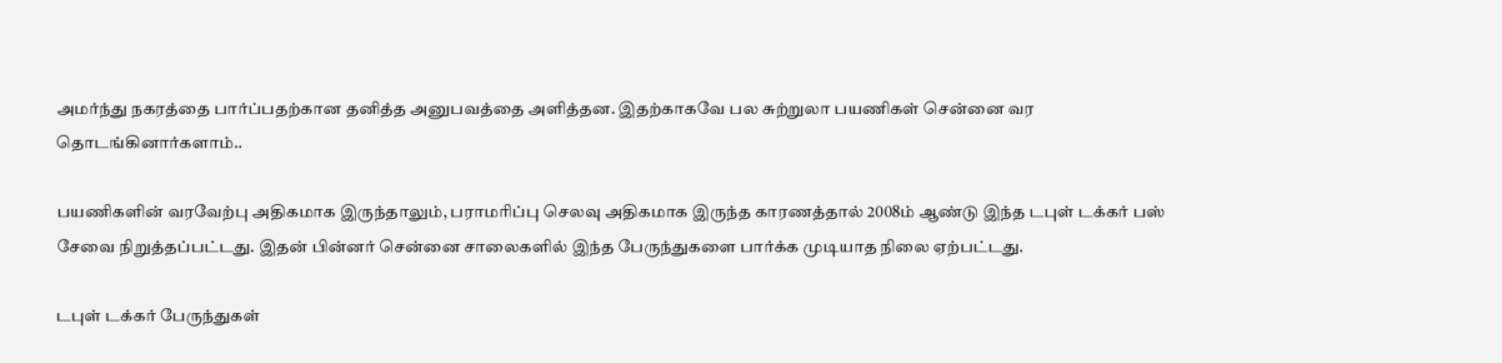அமர்ந்து நகரத்தை பார்ப்பதற்கான தனித்த அனுபவத்தை அளித்தன. இதற்காகவே பல சுற்றுலா பயணிகள் சென்னை வர தொடங்கினார்களாம்..

பயணிகளின் வரவேற்பு அதிகமாக இருந்தாலும், பராமரிப்பு செலவு அதிகமாக இருந்த காரணத்தால் 2008ம் ஆண்டு இந்த டபுள் டக்கர் பஸ் சேவை நிறுத்தப்பட்டது. இதன் பின்னர் சென்னை சாலைகளில் இந்த பேருந்துகளை பார்க்க முடியாத நிலை ஏற்பட்டது.

டபுள் டக்கர் பேருந்துகள்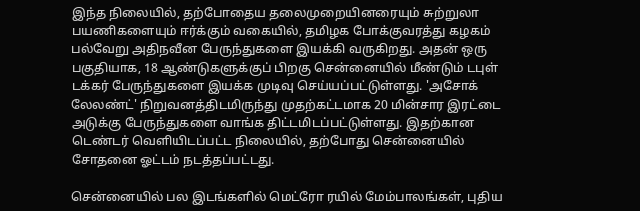இந்த நிலையில், தற்போதைய தலைமுறையினரையும் சுற்றுலா பயணிகளையும் ஈர்க்கும் வகையில், தமிழக போக்குவரத்து கழகம் பல்வேறு அதிநவீன பேருந்துகளை இயக்கி வருகிறது. அதன் ஒரு பகுதியாக, 18 ஆண்டுகளுக்குப் பிறகு சென்னையில் மீண்டும் டபுள் டக்கர் பேருந்துகளை இயக்க முடிவு செய்யப்பட்டுள்ளது. 'அசோக் லேலண்ட்' நிறுவனத்திடமிருந்து முதற்கட்டமாக 20 மின்சார இரட்டை அடுக்கு பேருந்துகளை வாங்க திட்டமிடப்பட்டுள்ளது. இதற்கான டெண்டர் வெளியிடப்பட்ட நிலையில், தற்போது சென்னையில் சோதனை ஓட்டம் நடத்தப்பட்டது.

சென்னையில் பல இடங்களில் மெட்ரோ ரயில் மேம்பாலங்கள், புதிய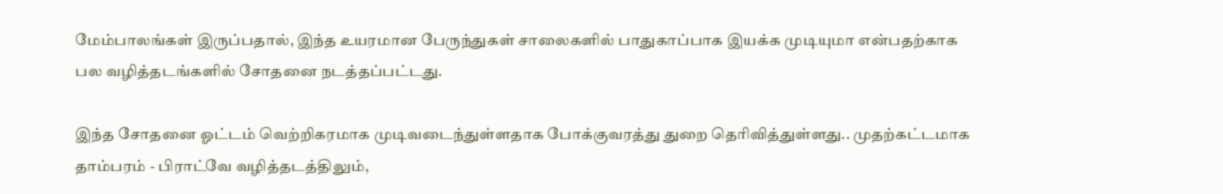மேம்பாலங்கள் இருப்பதால், இந்த உயரமான பேருந்துகள் சாலைகளில் பாதுகாப்பாக இயக்க முடியுமா என்பதற்காக பல வழித்தடங்களில் சோதனை நடத்தப்பட்டது.

இந்த சோதனை ஓட்டம் வெற்றிகரமாக முடிவடைந்துள்ளதாக போக்குவரத்து துறை தெரிவித்துள்ளது.. முதற்கட்டமாக தாம்பரம் - பிராட்வே வழித்தடத்திலும்,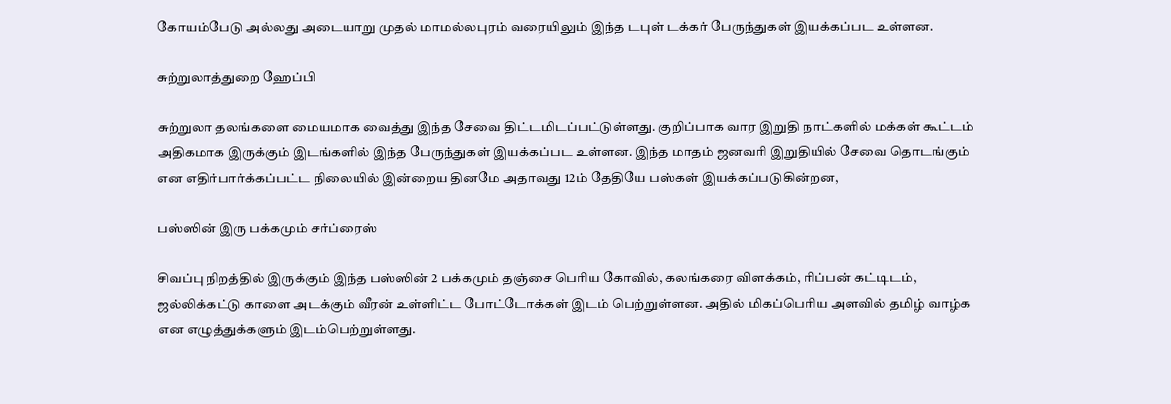கோயம்பேடு அல்லது அடையாறு முதல் மாமல்லபுரம் வரையிலும் இந்த டபுள் டக்கர் பேருந்துகள் இயக்கப்பட உள்ளன.

சுற்றுலாத்துறை ஹேப்பி

சுற்றுலா தலங்களை மையமாக வைத்து இந்த சேவை திட்டமிடப்பட்டுள்ளது. குறிப்பாக வார இறுதி நாட்களில் மக்கள் கூட்டம் அதிகமாக இருக்கும் இடங்களில் இந்த பேருந்துகள் இயக்கப்பட உள்ளன. இந்த மாதம் ஜனவரி இறுதியில் சேவை தொடங்கும் என எதிர்பார்க்கப்பட்ட நிலையில் இன்றைய தினமே அதாவது 12ம் தேதியே பஸ்கள் இயக்கப்படுகின்றன,

பஸ்ஸின் இரு பக்கமும் சர்ப்ரைஸ்

சிவப்பு நிறத்தில் இருக்கும் இந்த பஸ்ஸின் 2 பக்கமும் தஞ்சை பெரிய கோவில், கலங்கரை விளக்கம், ரிப்பன் கட்டிடம், ஜல்லிக்கட்டு காளை அடக்கும் வீரன் உள்ளிட்ட போட்டோக்கள் இடம் பெற்றுள்ளன. அதில் மிகப்பெரிய அளவில் தமிழ் வாழ்க என எழுத்துக்களும் இடம்பெற்றுள்ளது.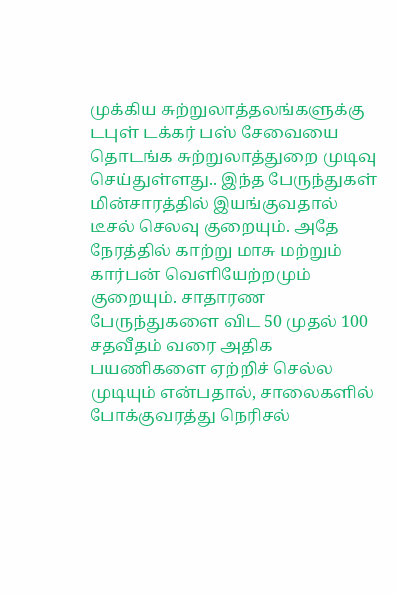முக்கிய சுற்றுலாத்தலங்களுக்கு டபுள் டக்கர் பஸ் சேவையை தொடங்க சுற்றுலாத்துறை முடிவு செய்துள்ளது.. இந்த பேருந்துகள் மின்சாரத்தில் இயங்குவதால் டீசல் செலவு குறையும். அதே நேரத்தில் காற்று மாசு மற்றும் கார்பன் வெளியேற்றமும் குறையும். சாதாரண பேருந்துகளை விட 50 முதல் 100 சதவீதம் வரை அதிக பயணிகளை ஏற்றிச் செல்ல முடியும் என்பதால், சாலைகளில் போக்குவரத்து நெரிசல்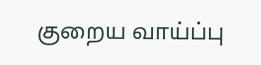குறைய வாய்ப்பு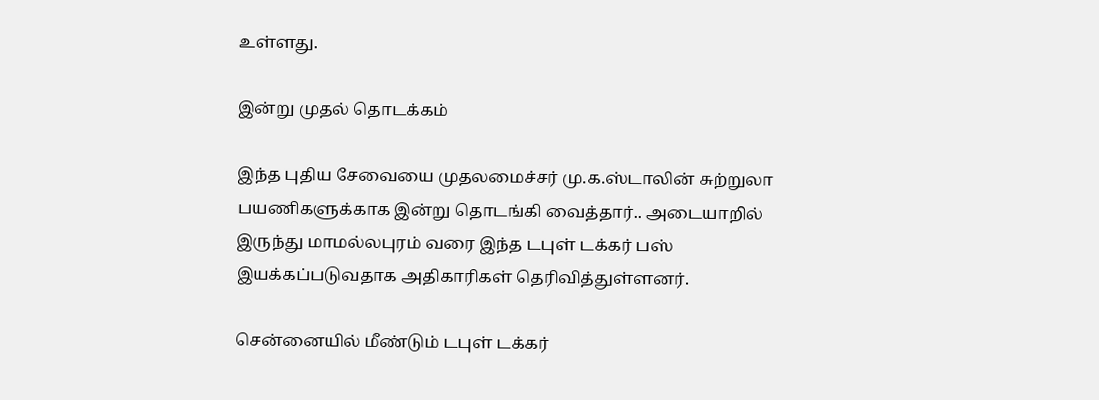உள்ளது.

இன்று முதல் தொடக்கம்

இந்த புதிய சேவையை முதலமைச்சர் மு.க.ஸ்டாலின் சுற்றுலா பயணிகளுக்காக இன்று தொடங்கி வைத்தார்.. அடையாறில் இருந்து மாமல்லபுரம் வரை இந்த டபுள் டக்கர் பஸ் இயக்கப்படுவதாக அதிகாரிகள் தெரிவித்துள்ளனர்.

சென்னையில் மீண்டும் டபுள் டக்கர்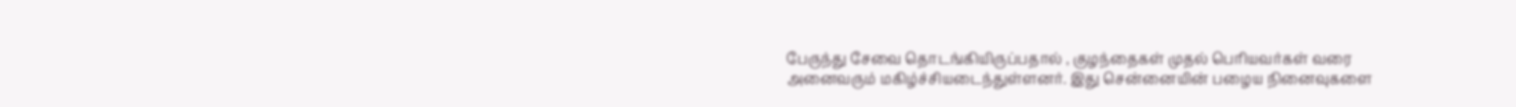பேருந்து சேவை தொடங்கியிருப்பதால் , குழந்தைகள் முதல் பெரியவர்கள் வரை அனைவரும் மகிழ்ச்சியடைந்துள்ளனர். இது சென்னையின் பழைய நினைவுகளை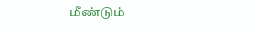மீண்டும்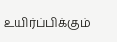உயிர்ப்பிக்கும்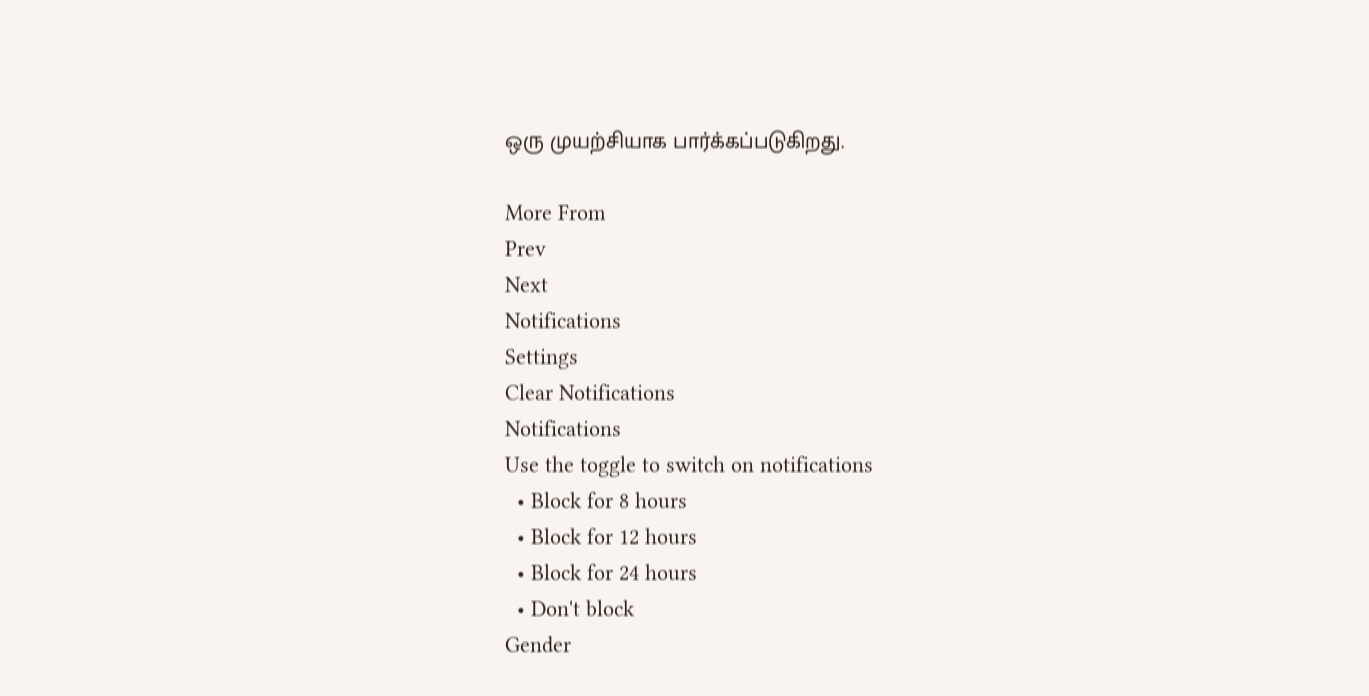ஒரு முயற்சியாக பார்க்கப்படுகிறது.

More From
Prev
Next
Notifications
Settings
Clear Notifications
Notifications
Use the toggle to switch on notifications
  • Block for 8 hours
  • Block for 12 hours
  • Block for 24 hours
  • Don't block
Gender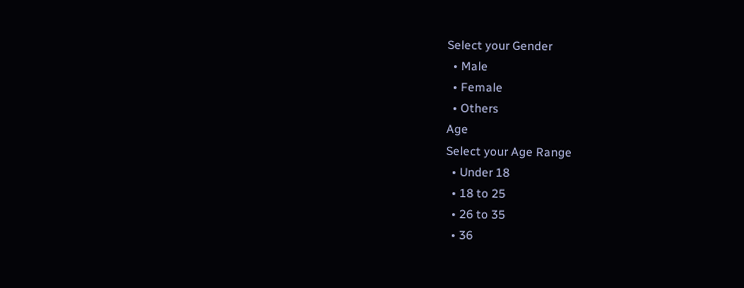Select your Gender
  • Male
  • Female
  • Others
Age
Select your Age Range
  • Under 18
  • 18 to 25
  • 26 to 35
  • 36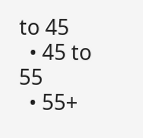to 45
  • 45 to 55
  • 55+